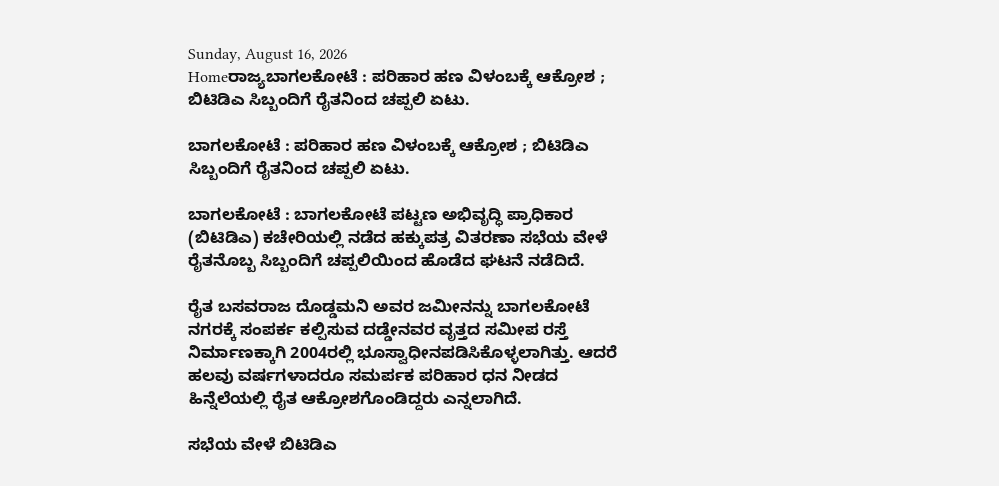Sunday, August 16, 2026
Homeರಾಜ್ಯಬಾಗಲಕೋಟೆ : ಪರಿಹಾರ ಹಣ ವಿಳಂಬಕ್ಕೆ ಆಕ್ರೋಶ ; ಬಿಟಿಡಿಎ ಸಿಬ್ಬಂದಿಗೆ ರೈತನಿಂದ ಚಪ್ಪಲಿ ಏಟು.

ಬಾಗಲಕೋಟೆ : ಪರಿಹಾರ ಹಣ ವಿಳಂಬಕ್ಕೆ ಆಕ್ರೋಶ ; ಬಿಟಿಡಿಎ ಸಿಬ್ಬಂದಿಗೆ ರೈತನಿಂದ ಚಪ್ಪಲಿ ಏಟು.

ಬಾಗಲಕೋಟೆ : ಬಾಗಲಕೋಟೆ ಪಟ್ಟಣ ಅಭಿವೃದ್ಧಿ ಪ್ರಾಧಿಕಾರ (ಬಿಟಿಡಿಎ) ಕಚೇರಿಯಲ್ಲಿ ನಡೆದ ಹಕ್ಕುಪತ್ರ ವಿತರಣಾ ಸಭೆಯ ವೇಳೆ ರೈತನೊಬ್ಬ ಸಿಬ್ಬಂದಿಗೆ ಚಪ್ಪಲಿಯಿಂದ ಹೊಡೆದ ಘಟನೆ ನಡೆದಿದೆ.

ರೈತ ಬಸವರಾಜ ದೊಡ್ಡಮನಿ ಅವರ ಜಮೀನನ್ನು ಬಾಗಲಕೋಟೆ ನಗರಕ್ಕೆ ಸಂಪರ್ಕ ಕಲ್ಪಿಸುವ ದಡ್ಡೇನವರ ವೃತ್ತದ ಸಮೀಪ ರಸ್ತೆ ನಿರ್ಮಾಣಕ್ಕಾಗಿ 2004ರಲ್ಲಿ ಭೂಸ್ವಾಧೀನಪಡಿಸಿಕೊಳ್ಳಲಾಗಿತ್ತು. ಆದರೆ ಹಲವು ವರ್ಷಗಳಾದರೂ ಸಮರ್ಪಕ ಪರಿಹಾರ ಧನ ನೀಡದ ಹಿನ್ನೆಲೆಯಲ್ಲಿ ರೈತ ಆಕ್ರೋಶಗೊಂಡಿದ್ದರು ಎನ್ನಲಾಗಿದೆ.

ಸಭೆಯ ವೇಳೆ ಬಿಟಿಡಿಎ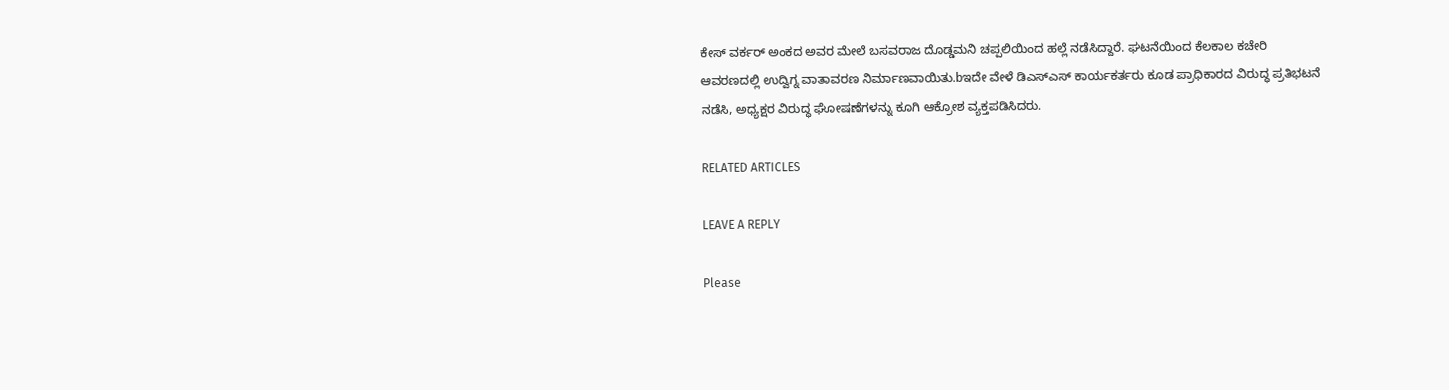ಕೇಸ್ ವರ್ಕರ್ ಅಂಕದ ಅವರ ಮೇಲೆ ಬಸವರಾಜ ದೊಡ್ಡಮನಿ ಚಪ್ಪಲಿಯಿಂದ ಹಲ್ಲೆ ನಡೆಸಿದ್ದಾರೆ. ಘಟನೆಯಿಂದ ಕೆಲಕಾಲ ಕಚೇರಿ ಆವರಣದಲ್ಲಿ ಉದ್ವಿಗ್ನ ವಾತಾವರಣ ನಿರ್ಮಾಣವಾಯಿತು.bಇದೇ ವೇಳೆ ಡಿಎಸ್‌ಎಸ್ ಕಾರ್ಯಕರ್ತರು ಕೂಡ ಪ್ರಾಧಿಕಾರದ ವಿರುದ್ಧ ಪ್ರತಿಭಟನೆ ನಡೆಸಿ, ಅಧ್ಯಕ್ಷರ ವಿರುದ್ಧ ಘೋಷಣೆಗಳನ್ನು ಕೂಗಿ ಆಕ್ರೋಶ ವ್ಯಕ್ತಪಡಿಸಿದರು.

RELATED ARTICLES

LEAVE A REPLY

Please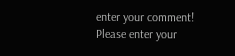enter your comment!
Please enter your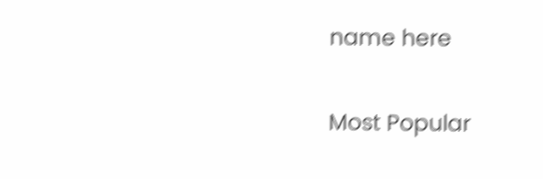name here

Most Popular